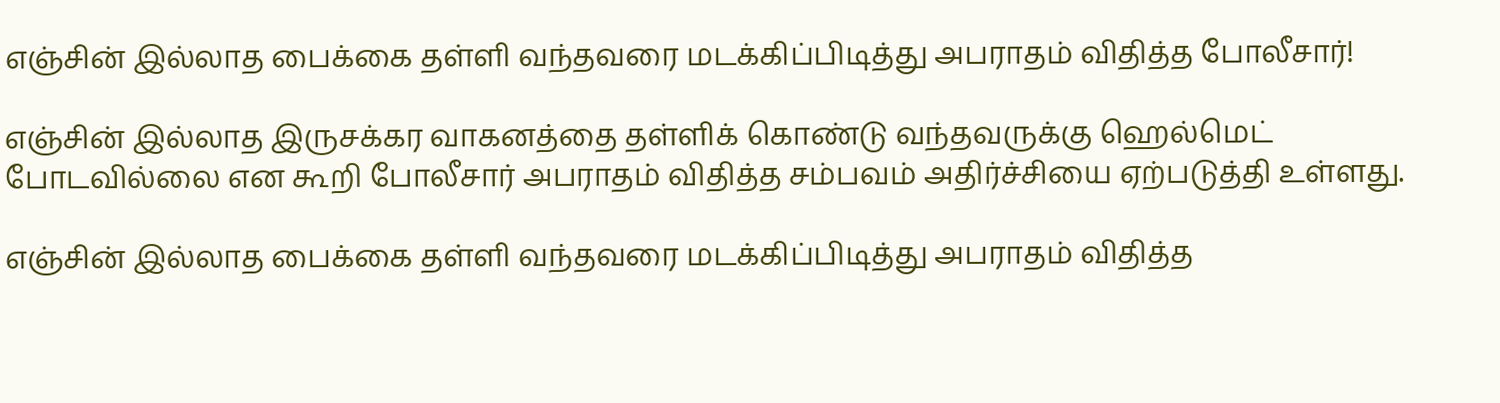எஞ்சின் இல்லாத பைக்கை தள்ளி வந்தவரை மடக்கிப்பிடித்து அபராதம் விதித்த போலீசார்!

எஞ்சின் இல்லாத இருசக்கர வாகனத்தை தள்ளிக் கொண்டு வந்தவருக்கு ஹெல்மெட் போடவில்லை என கூறி போலீசார் அபராதம் விதித்த சம்பவம் அதிர்ச்சியை ஏற்படுத்தி உள்ளது.

எஞ்சின் இல்லாத பைக்கை தள்ளி வந்தவரை மடக்கிப்பிடித்து அபராதம் விதித்த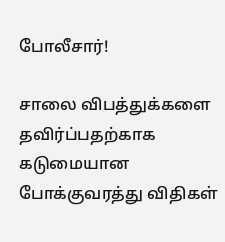போலீசார்!

சாலை விபத்துக்களை தவிர்ப்பதற்காக கடுமையான போக்குவரத்து விதிகள்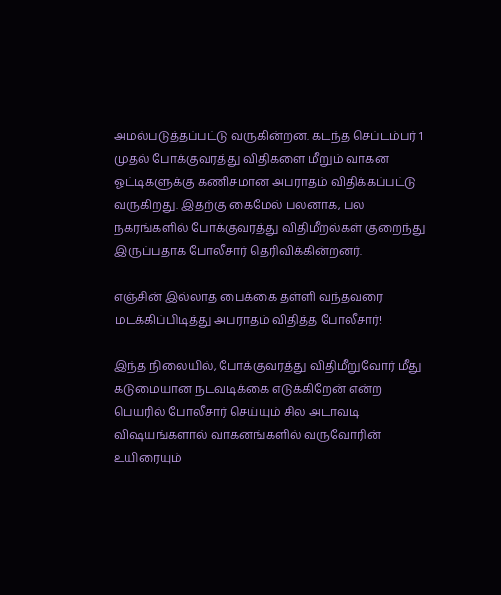அமல்படுத்தப்பட்டு வருகின்றன. கடந்த செப்டம்பர் 1 முதல் போக்குவரத்து விதிகளை மீறும் வாகன ஓட்டிகளுக்கு கணிசமான அபராதம் விதிக்கப்பட்டு வருகிறது. இதற்கு கைமேல் பலனாக, பல நகரங்களில் போக்குவரத்து விதிமீறல்கள் குறைந்து இருப்பதாக போலீசார் தெரிவிக்கின்றனர்.

எஞ்சின் இல்லாத பைக்கை தள்ளி வந்தவரை மடக்கிப்பிடித்து அபராதம் விதித்த போலீசார்!

இந்த நிலையில், போக்குவரத்து விதிமீறுவோர் மீது கடுமையான நடவடிக்கை எடுக்கிறேன் என்ற பெயரில் போலீசார் செய்யும் சில அடாவடி விஷயங்களால் வாகனங்களில் வருவோரின் உயிரையும்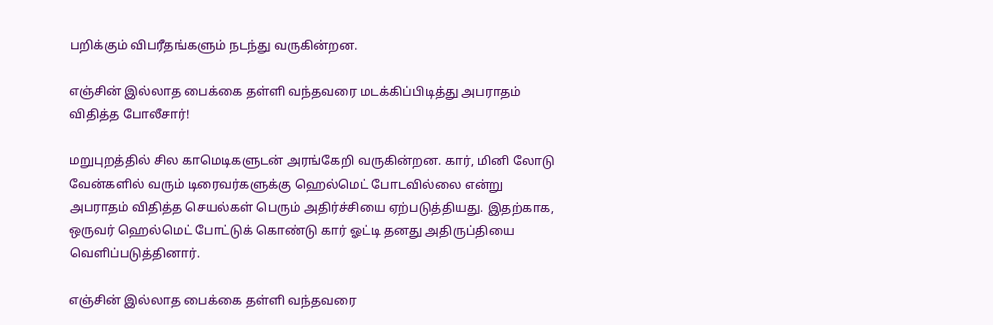பறிக்கும் விபரீதங்களும் நடந்து வருகின்றன.

எஞ்சின் இல்லாத பைக்கை தள்ளி வந்தவரை மடக்கிப்பிடித்து அபராதம் விதித்த போலீசார்!

மறுபுறத்தில் சில காமெடிகளுடன் அரங்கேறி வருகின்றன. கார், மினி லோடு வேன்களில் வரும் டிரைவர்களுக்கு ஹெல்மெட் போடவில்லை என்று அபராதம் விதித்த செயல்கள் பெரும் அதிர்ச்சியை ஏற்படுத்தியது. இதற்காக, ஒருவர் ஹெல்மெட் போட்டுக் கொண்டு கார் ஓட்டி தனது அதிருப்தியை வெளிப்படுத்தினார்.

எஞ்சின் இல்லாத பைக்கை தள்ளி வந்தவரை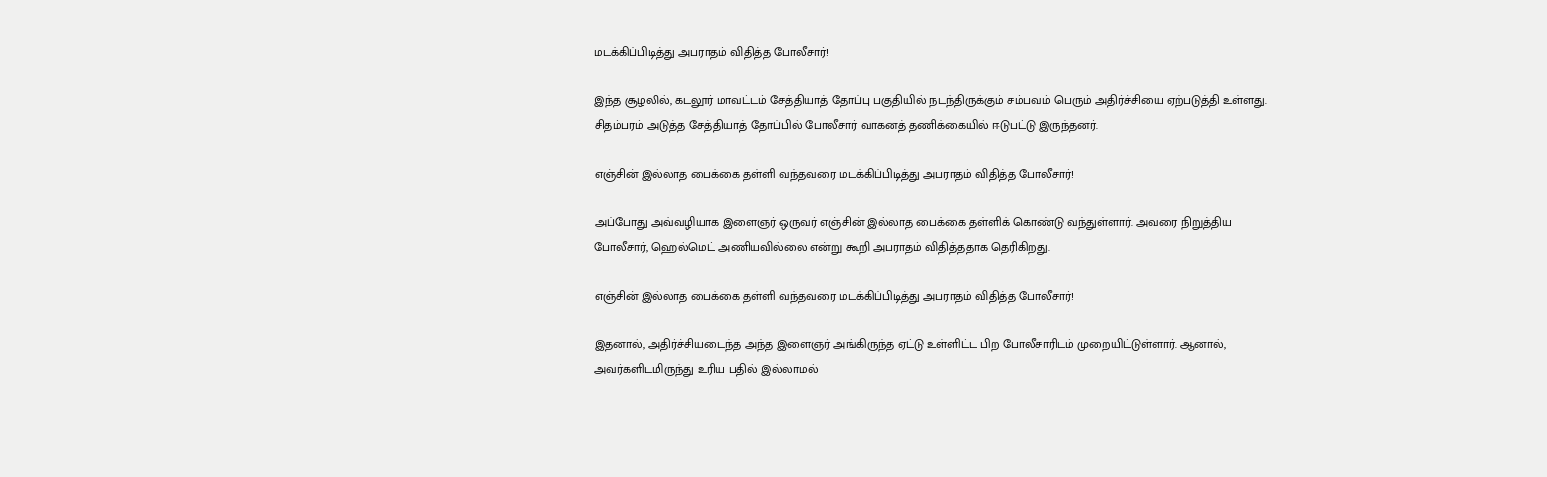மடக்கிப்பிடித்து அபராதம் விதித்த போலீசார்!

இந்த சூழலில், கடலூர் மாவட்டம் சேத்தியாத் தோப்பு பகுதியில் நடந்திருக்கும் சம்பவம் பெரும் அதிர்ச்சியை ஏற்படுத்தி உள்ளது. சிதம்பரம் அடுத்த சேத்தியாத் தோப்பில் போலீசார் வாகனத் தணிக்கையில் ஈடுபட்டு இருந்தனர்.

எஞ்சின் இல்லாத பைக்கை தள்ளி வந்தவரை மடக்கிப்பிடித்து அபராதம் விதித்த போலீசார்!

அப்போது அவ்வழியாக இளைஞர் ஒருவர் எஞ்சின் இல்லாத பைக்கை தள்ளிக் கொண்டு வந்துள்ளார். அவரை நிறுத்திய போலீசார், ஹெல்மெட் அணியவில்லை என்று கூறி அபராதம் விதித்ததாக தெரிகிறது.

எஞ்சின் இல்லாத பைக்கை தள்ளி வந்தவரை மடக்கிப்பிடித்து அபராதம் விதித்த போலீசார்!

இதனால், அதிர்ச்சியடைந்த அந்த இளைஞர் அங்கிருந்த ஏட்டு உள்ளிட்ட பிற போலீசாரிடம் முறையிட்டுள்ளார். ஆனால், அவர்களிடமிருந்து உரிய பதில் இல்லாமல்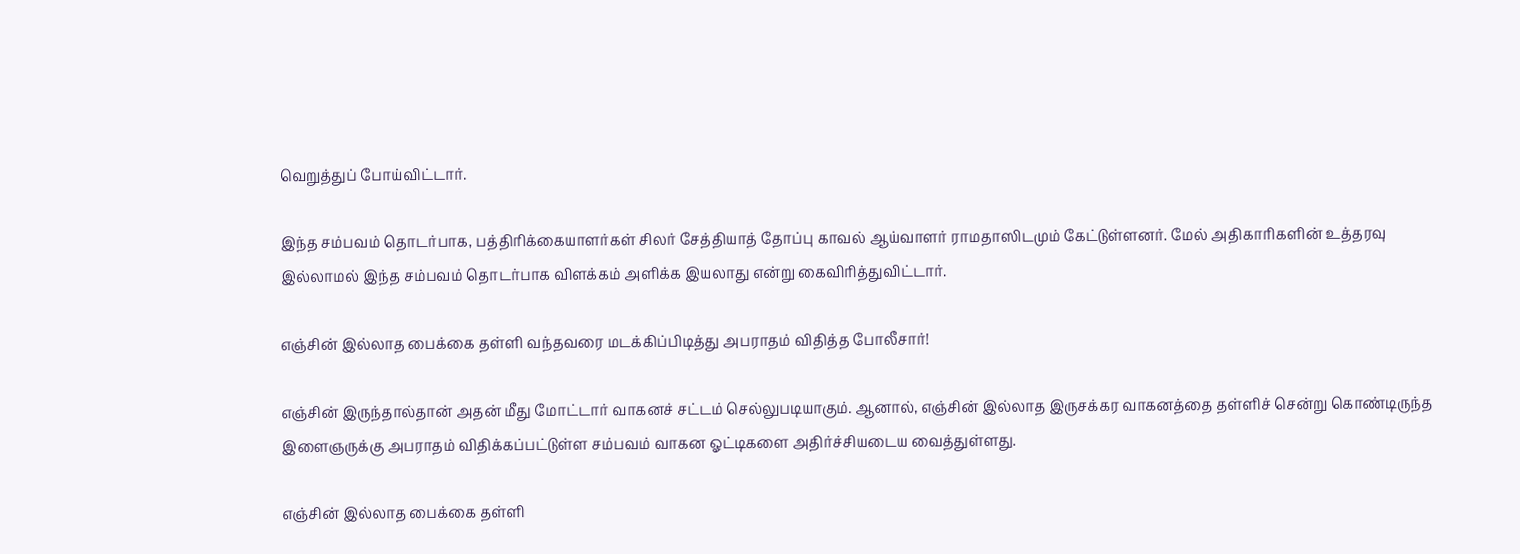வெறுத்துப் போய்விட்டார்.

இந்த சம்பவம் தொடர்பாக, பத்திரிக்கையாளர்கள் சிலர் சேத்தியாத் தோப்பு காவல் ஆய்வாளர் ராமதாஸிடமும் கேட்டுள்ளனர். மேல் அதிகாரிகளின் உத்தரவு இல்லாமல் இந்த சம்பவம் தொடர்பாக விளக்கம் அளிக்க இயலாது என்று கைவிரித்துவிட்டார்.

எஞ்சின் இல்லாத பைக்கை தள்ளி வந்தவரை மடக்கிப்பிடித்து அபராதம் விதித்த போலீசார்!

எஞ்சின் இருந்தால்தான் அதன் மீது மோட்டார் வாகனச் சட்டம் செல்லுபடியாகும். ஆனால், எஞ்சின் இல்லாத இருசக்கர வாகனத்தை தள்ளிச் சென்று கொண்டிருந்த இளைஞருக்கு அபராதம் விதிக்கப்பட்டுள்ள சம்பவம் வாகன ஓட்டிகளை அதிர்ச்சியடைய வைத்துள்ளது.

எஞ்சின் இல்லாத பைக்கை தள்ளி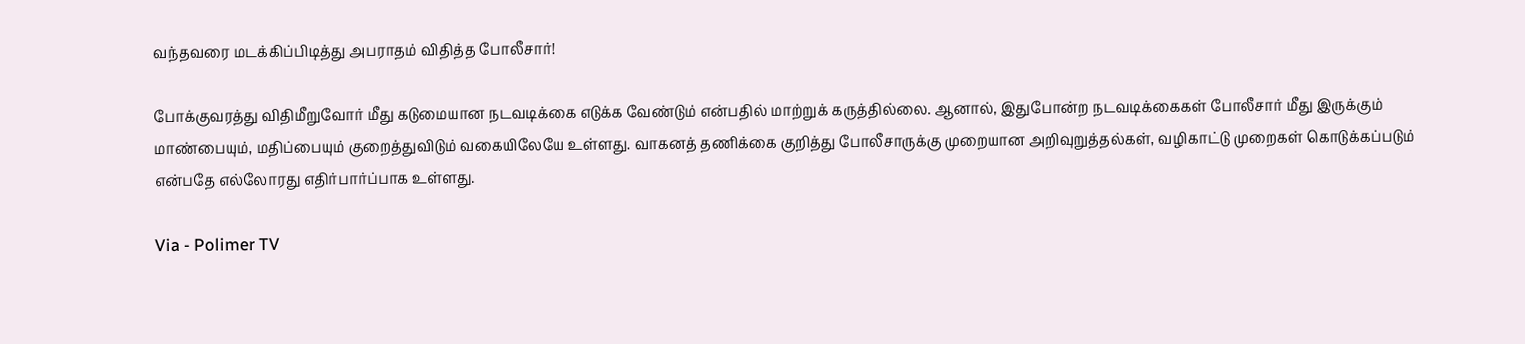வந்தவரை மடக்கிப்பிடித்து அபராதம் விதித்த போலீசார்!

போக்குவரத்து விதிமீறுவோர் மீது கடுமையான நடவடிக்கை எடுக்க வேண்டும் என்பதில் மாற்றுக் கருத்தில்லை. ஆனால், இதுபோன்ற நடவடிக்கைகள் போலீசார் மீது இருக்கும் மாண்பையும், மதிப்பையும் குறைத்துவிடும் வகையிலேயே உள்ளது. வாகனத் தணிக்கை குறித்து போலீசாருக்கு முறையான அறிவுறுத்தல்கள், வழிகாட்டு முறைகள் கொடுக்கப்படும் என்பதே எல்லோரது எதிர்பார்ப்பாக உள்ளது.

Via - Polimer TV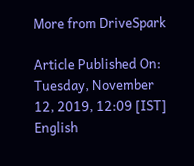More from DriveSpark

Article Published On: Tuesday, November 12, 2019, 12:09 [IST]
English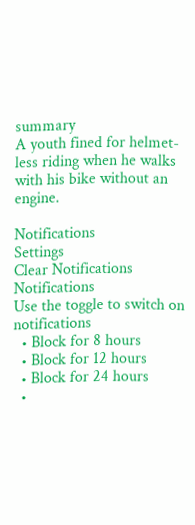summary
A youth fined for helmet-less riding when he walks with his bike without an engine.

Notifications
Settings
Clear Notifications
Notifications
Use the toggle to switch on notifications
  • Block for 8 hours
  • Block for 12 hours
  • Block for 24 hours
  •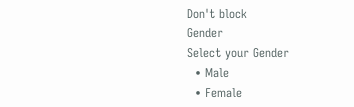Don't block
Gender
Select your Gender
  • Male
  • Female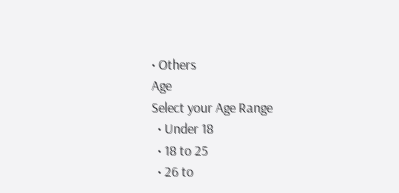• Others
Age
Select your Age Range
  • Under 18
  • 18 to 25
  • 26 to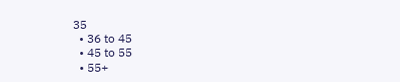35
  • 36 to 45
  • 45 to 55
  • 55+